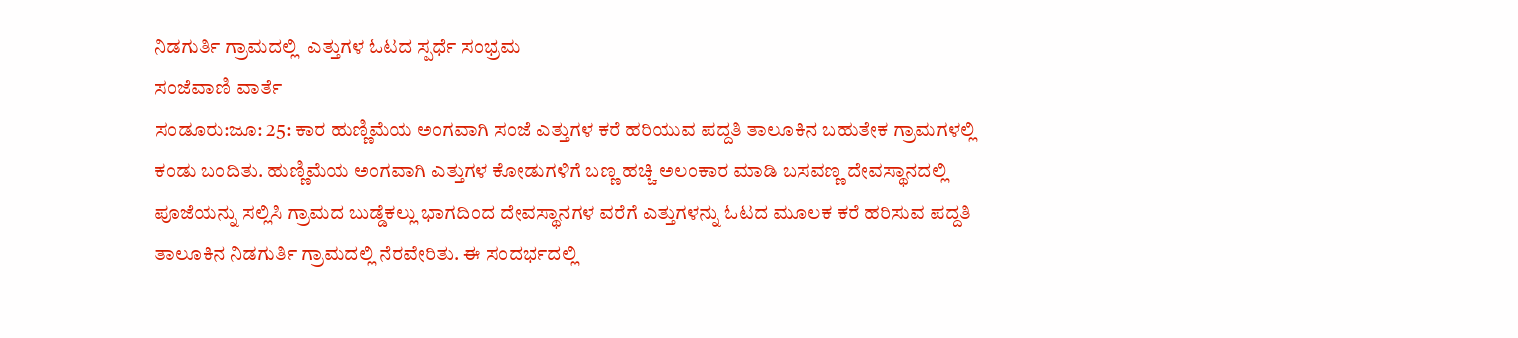ನಿಡಗುರ್ತಿ ಗ್ರಾಮದಲ್ಲಿ  ಎತ್ತುಗಳ ಓಟದ ಸ್ಪರ್ಧೆ ಸಂಭ್ರಮ
ಸಂಜೆವಾಣಿ ವಾರ್ತೆ
ಸಂಡೂರು:ಜೂ: 25: ಕಾರ ಹುಣ್ಣಿಮೆಯ ಅಂಗವಾಗಿ ಸಂಜೆ ಎತ್ತುಗಳ ಕರೆ ಹರಿಯುವ ಪದ್ದತಿ ತಾಲೂಕಿನ ಬಹುತೇಕ ಗ್ರಾಮಗಳಲ್ಲಿ ಕಂಡು ಬಂದಿತು. ಹುಣ್ಣಿಮೆಯ ಅಂಗವಾಗಿ ಎತ್ತುಗಳ ಕೋಡುಗಳಿಗೆ ಬಣ್ಣ ಹಚ್ಚಿ ಅಲಂಕಾರ ಮಾಡಿ ಬಸವಣ್ಣ ದೇವಸ್ಥಾನದಲ್ಲಿ ಪೂಜೆಯನ್ನು ಸಲ್ಲಿಸಿ ಗ್ರಾಮದ ಬುಡ್ಡೆಕಲ್ಲು ಭಾಗದಿಂದ ದೇವಸ್ಥಾನಗಳ ವರೆಗೆ ಎತ್ತುಗಳನ್ನು ಓಟದ ಮೂಲಕ ಕರೆ ಹರಿಸುವ ಪದ್ದತಿ ತಾಲೂಕಿನ ನಿಡಗುರ್ತಿ ಗ್ರಾಮದಲ್ಲಿ ನೆರವೇರಿತು. ಈ ಸಂದರ್ಭದಲ್ಲಿ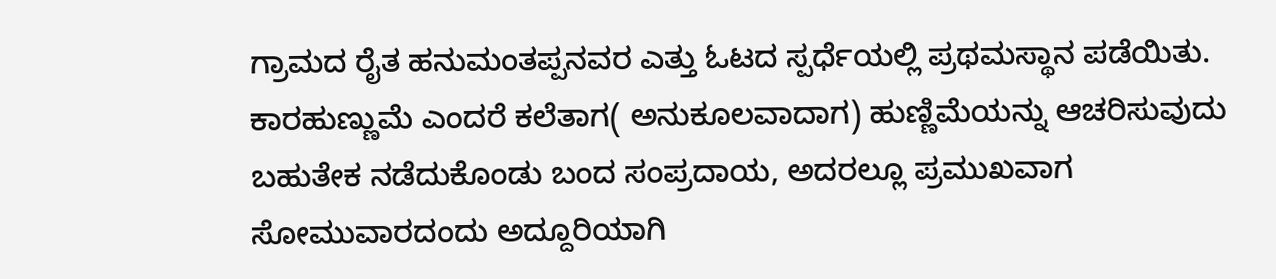ಗ್ರಾಮದ ರೈತ ಹನುಮಂತಪ್ಪನವರ ಎತ್ತು ಓಟದ ಸ್ಪರ್ಧೆಯಲ್ಲಿ ಪ್ರಥಮಸ್ಥಾನ ಪಡೆಯಿತು.
ಕಾರಹುಣ್ಣುಮೆ ಎಂದರೆ ಕಲೆತಾಗ( ಅನುಕೂಲವಾದಾಗ) ಹುಣ್ಣಿಮೆಯನ್ನು ಆಚರಿಸುವುದು ಬಹುತೇಕ ನಡೆದುಕೊಂಡು ಬಂದ ಸಂಪ್ರದಾಯ, ಅದರಲ್ಲೂ ಪ್ರಮುಖವಾಗ ಸೋಮುವಾರದಂದು ಅದ್ದೂರಿಯಾಗಿ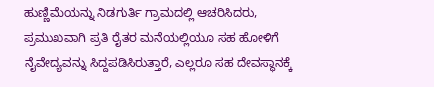ಹುಣ್ಣಿಮೆಯನ್ನು ನಿಡಗುರ್ತಿ ಗ್ರಾಮದಲ್ಲಿ ಆಚರಿಸಿದರು, ಪ್ರಮುಖವಾಗಿ ಪ್ರತಿ ರೈತರ ಮನೆಯಲ್ಲಿಯೂ ಸಹ ಹೋಳಿಗೆ ನೈವೇದ್ಯವನ್ನು ಸಿದ್ದಪಡಿಸಿರುತ್ತಾರೆ, ಎಲ್ಲರೂ ಸಹ ದೇವಸ್ಥಾನಕ್ಕೆ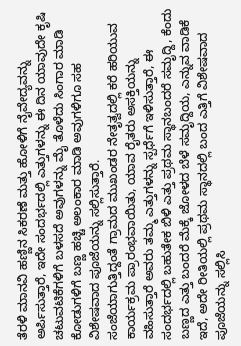ತೆರಳಿ ಮಾನವಿ ಹಣ್ಣಿನ ಸಿಕರಣೆ ಮತ್ತು ಹೋಳಿಗೆ ನೈವೇದ್ಯವನ್ನು ಅರ್ಪಿಸುತ್ತಾರೆ, ಇದೇ ಸಂದರ್ಭದಲ್ಲಿ ಎತ್ತುಗಳನ್ನು ಈ ದಿನ ಯಾವುದೇ ಕೃಷಿ ಚಟುವಟಿಕೆಗಳಿಗೆ ಬಳಸದೆ ಅವುಗಳನ್ನು ಮೈ ತೊಳೆದು ಸಿಂಗಾರ ಮಾಡಿ ಕೋಡುಗಳಿಗೆ ಬಣ್ಣ ಹಚ್ಚಿ ಅಲಂಕಾರ ಮಾಡಿ ಅವುಗಳಿಗೂ ಸಹ ವಿಶೇಷವಾದ ಪೂಜೆಯನ್ನು ಸಲ್ಲಿಸುತ್ತಾರೆ.
ಸಂಜೆಯಾಗುತ್ತಿದ್ದಂತೆ ಗ್ರಾಮದ ಮುಖಂಡರ ನೇತೃತ್ವದಲ್ಲಿ ಕರೆ ಹರಿಯುವ ಕಾರ್ಯಕ್ರಮ ಪ್ರಾರಂಭವಾಯಿತು, ಯಾವ ರೈತರು ಅಸಕ್ತಿಯನ್ನು ವಹಿಸುತ್ತಾರೆ ಅವರು ತಮ್ಮ ಎತ್ತುಗಳನ್ನು ಸ್ಪರ್ಧೆಗೆ ಇಳಿಸುತ್ತಾರೆ, ಈ ಸಂದರ್ಭದಲ್ಲಿ ಬಹುತೇಕ ಬಿಳಿ ಎತ್ತು ಪ್ರಥಮ ಸ್ಥಾನಬಂದರೆ ಸಮೃದ್ದಿ, ಕೆಂದು ಬಣ್ಣದ ಎತ್ತು ಬಂದರೆ ಮೆಕ್ಕೆ ಜೋಳದ ಬೆಳೆ ಸಮೃದ್ದಿಯ, ಎನ್ನುವ ವಾಡಿಕೆ ಇದೆ, ಅದೇ ರೀತಿಯಲ್ಲಿ ಪ್ರಥಮ ಸ್ಥಾನದಲ್ಲಿ ಬಂದ ಎತ್ತಿಗೆ ವಿಶೇಷವಾದ ಪೂಜೆಯನ್ನು ಸಲ್ಲಿಸಿ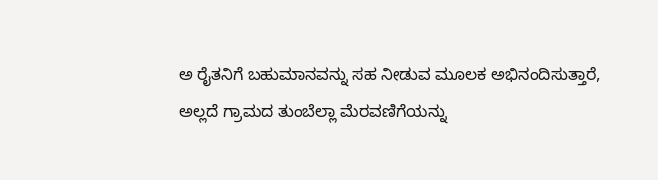ಅ ರೈತನಿಗೆ ಬಹುಮಾನವನ್ನು ಸಹ ನೀಡುವ ಮೂಲಕ ಅಭಿನಂದಿಸುತ್ತಾರೆ, ಅಲ್ಲದೆ ಗ್ರಾಮದ ತುಂಬೆಲ್ಲಾ ಮೆರವಣಿಗೆಯನ್ನು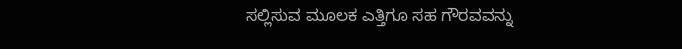ಸಲ್ಲಿಸುವ ಮೂಲಕ ಎತ್ತಿಗೂ ಸಹ ಗೌರವವನ್ನು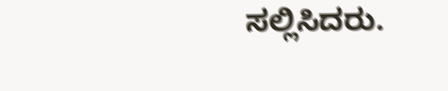ಸಲ್ಲಿಸಿದರು.